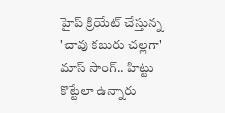హైప్ క్రియేట్ చేస్తున్న 'చావు కబురు చల్లగా' మాస్ సాంగ్.. హిట్టు కొట్టేలా ఉన్నారు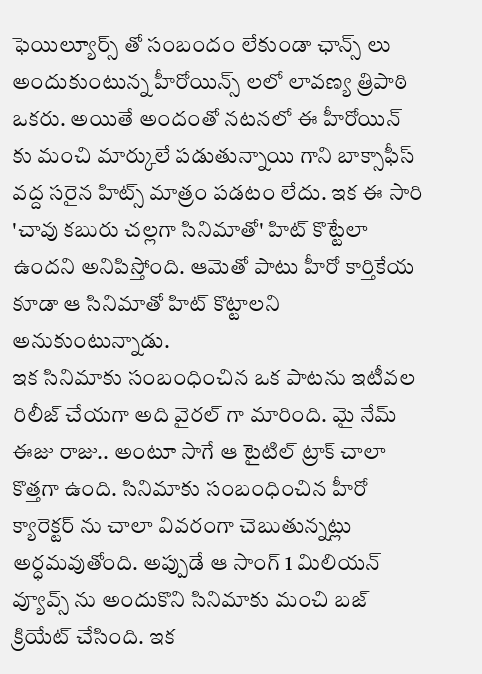ఫెయిల్యూర్స్ తో సంబందం లేకుండా ఛాన్స్ లు అందుకుంటున్న హీరోయిన్స్ లలో లావణ్య త్రిపాఠి ఒకరు. అయితే అందంతో నటనలో ఈ హీరోయిన్ కు మంచి మార్కులే పడుతున్నాయి గాని బాక్సాఫీస్ వద్ద సరైన హిట్స్ మాత్రం పడటం లేదు. ఇక ఈ సారి 'చావు కబురు చల్లగా సినిమాతో' హిట్ కొట్టేలా ఉందని అనిపిస్తోంది. ఆమెతో పాటు హీరో కార్తికేయ కూడా ఆ సినిమాతో హిట్ కొట్టాలని అనుకుంటున్నాడు.
ఇక సినిమాకు సంబంధించిన ఒక పాటను ఇటీవల రిలీజ్ చేయగా అది వైరల్ గా మారింది. మై నేమ్ ఈజు రాజు.. అంటూ సాగే ఆ టైటిల్ ట్రాక్ చాలా కొత్తగా ఉంది. సినిమాకు సంబంధించిన హీరో క్యారెక్టర్ ను చాలా వివరంగా చెబుతున్నట్లు అర్ధమవుతోంది. అప్పుడే ఆ సాంగ్ 1 మిలియన్ వ్యూవ్స్ ను అందుకొని సినిమాకు మంచి బజ్ క్రియేట్ చేసింది. ఇక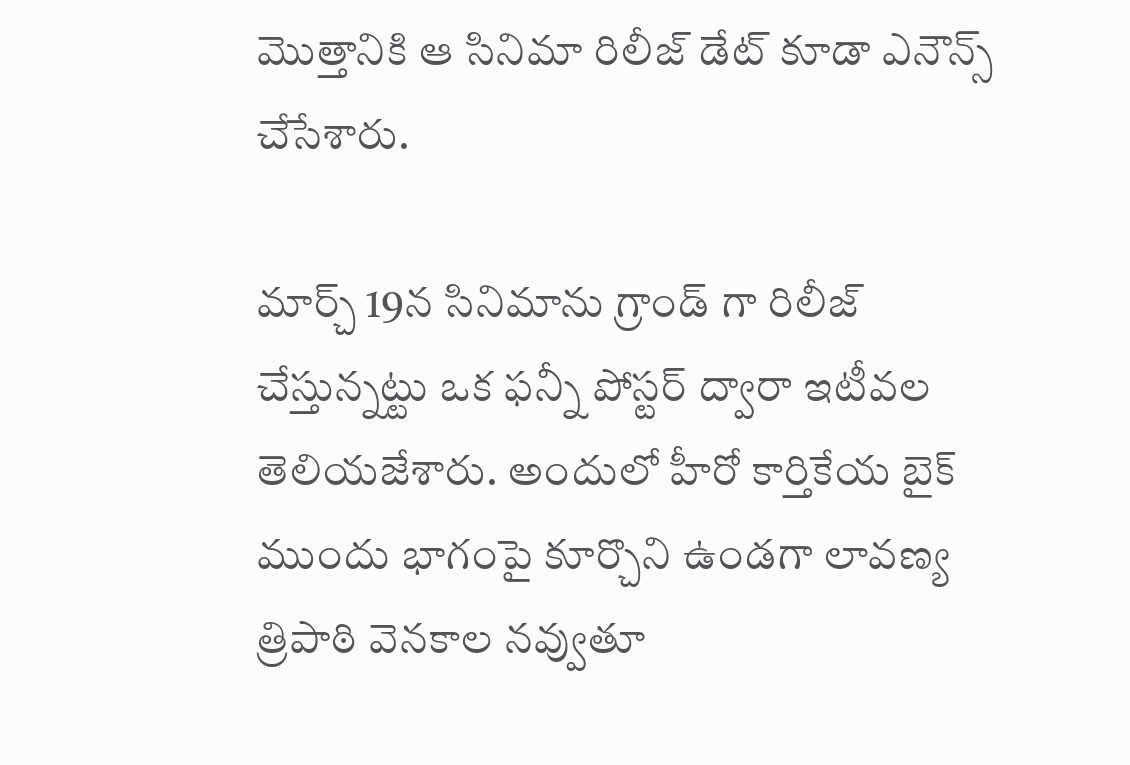మొత్తానికి ఆ సినిమా రిలీజ్ డేట్ కూడా ఎనౌన్స్ చేసేశారు.

మార్చ్ 19న సినిమాను గ్రాండ్ గా రిలీజ్ చేస్తున్నట్టు ఒక ఫన్నీ పోస్టర్ ద్వారా ఇటీవల తెలియజేశారు. అందులో హీరో కార్తికేయ బైక్ ముందు భాగంపై కూర్చొని ఉండగా లావణ్య త్రిపాఠి వెనకాల నవ్వుతూ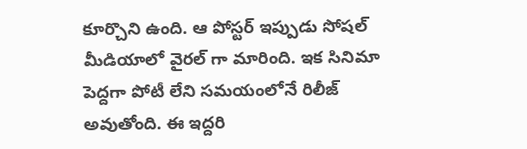కూర్చొని ఉంది. ఆ పోస్టర్ ఇప్పుడు సోషల్ మీడియాలో వైరల్ గా మారింది. ఇక సినిమా పెద్దగా పోటీ లేని సమయంలోనే రిలీజ్ అవుతోంది. ఈ ఇద్దరి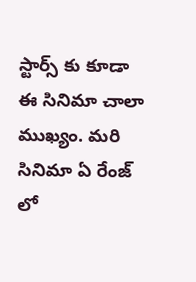స్టార్స్ కు కూడా ఈ సినిమా చాలా ముఖ్యం. మరి సినిమా ఏ రేంజ్ లో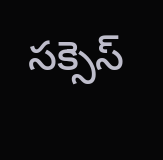సక్సెస్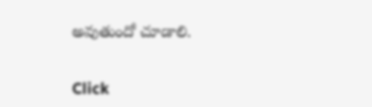అవుతుందో చూడాలి.


Click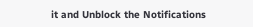it and Unblock the Notifications